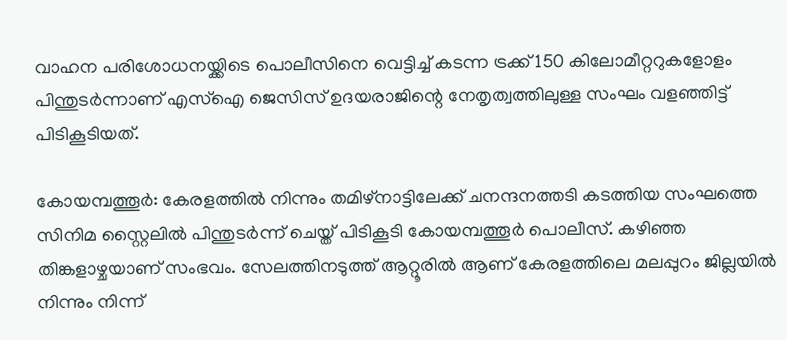വാഹന പരിശോധനയ്ക്കിടെ പൊലീസിനെ വെട്ടിച്ച് കടന്ന ട്രക്ക് 150 കിലോമീറ്ററുകളോളം പിന്തുടർന്നാണ് എസ്ഐ ജെസിസ് ഉദയരാജിന്റെ നേതൃത്വത്തിലുള്ള സംഘം വളഞ്ഞിട്ട് പിടികൂടിയത്.

കോയമ്പത്തൂർ: കേരളത്തിൽ നിന്നും തമിഴ്നാട്ടിലേക്ക് ചനന്ദനത്തടി കടത്തിയ സംഘത്തെ സിനിമ സ്റ്റൈലിൽ പിന്തുടർന്ന് ചെയ്ത് പിടികൂടി കോയമ്പത്തൂർ പൊലീസ്. കഴിഞ്ഞ തിങ്കളാഴ്ചയാണ് സംഭവം. സേലത്തിനടുത്ത് ആറ്റൂരിൽ ആണ് കേരളത്തിലെ മലപ്പുറം ജില്ലയിൽ നിന്നും നിന്ന്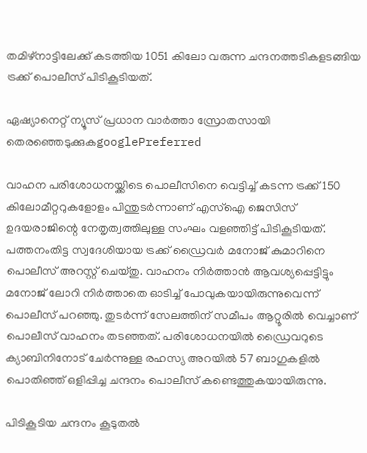തമിഴ്‌നാട്ടിലേക്ക് കടത്തിയ 1051 കിലോ വരുന്ന ചന്ദനത്തടികളടങ്ങിയ ട്രക്ക് പൊലീസ് പിടികൂടിയത്.

ഏഷ്യാനെറ്റ് ന്യൂസ് പ്രധാന വാർത്താ സ്രോതസായി തെരഞ്ഞെടുക്കുകgooglePreferred

വാഹന പരിശോധനയ്ക്കിടെ പൊലീസിനെ വെട്ടിച്ച് കടന്ന ട്രക്ക് 150 കിലോമീറ്ററുകളോളം പിന്തുടർന്നാണ് എസ്ഐ ജെസിസ് ഉദയരാജിന്റെ നേതൃത്വത്തിലുള്ള സംഘം വളഞ്ഞിട്ട് പിടികൂടിയത്. പത്തനംതിട്ട സ്വദേശിയായ ട്രക്ക് ഡ്രൈവർ മനോജ് കുമാറിനെ പൊലീസ് അറസ്റ്റ് ചെയ്തു. വാഹനം നിർത്താൻ ആവശ്യപ്പെട്ടിട്ടും മനോജ് ലോറി നിർത്താതെ ഓടിച്ച് പോവുകയായിരുന്നുവെന്ന് പൊലീസ് പറഞ്ഞു. തുടർന്ന് സേലത്തിന് സമീപം ആറ്റൂരിൽ വെച്ചാണ് പൊലീസ് വാഹനം തടഞ്ഞത്. പരിശോധനയിൽ ഡ്രൈവറുടെ ക്യാബിനിനോട് ചേർന്നുള്ള രഹസ്യ അറയിൽ 57 ബാഗുകളിൽ പൊതിഞ്ഞ് ഒളിപ്പിച്ച ചന്ദനം പൊലീസ് കണ്ടെത്തുകയായിരുന്നു.

പിടികൂടിയ ചന്ദനം കൂടുതൽ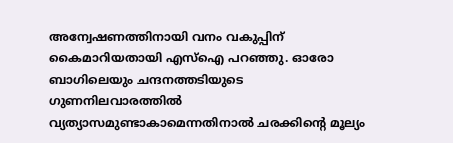അന്വേഷണത്തിനായി വനം വകുപ്പിന് കൈമാറിയതായി എസ്ഐ പറഞ്ഞു. ഓരോ ബാഗിലെയും ചന്ദനത്തടിയുടെ ഗുണനിലവാരത്തിൽ വ്യത്യാസമുണ്ടാകാമെന്നതിനാൽ ചരക്കിന്റെ മൂല്യം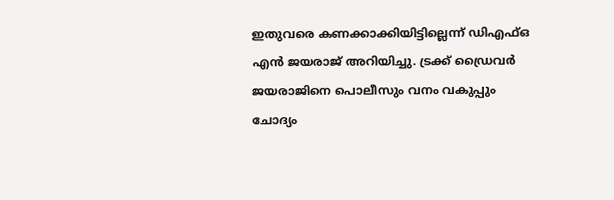ഇതുവരെ കണക്കാക്കിയിട്ടില്ലെന്ന് ഡിഎഫ്ഒ എൻ ജയരാജ് അറിയിച്ചു. ട്രക്ക് ഡ്രൈവർ ജയരാജിനെ പൊലീസും വനം വകുപ്പും ചോദ്യം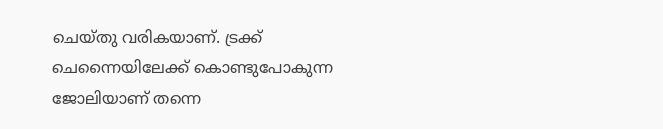ചെയ്തു വരികയാണ്. ട്രക്ക് ചെന്നൈയിലേക്ക് കൊണ്ടുപോകുന്ന ജോലിയാണ് തന്നെ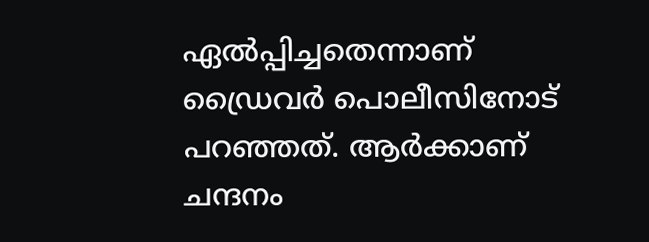ഏൽപ്പിച്ചതെന്നാണ് ഡ്രൈവർ പൊലീസിനോട് പറഞ്ഞത്. ആർക്കാണ് ചന്ദനം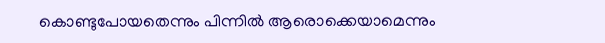കൊണ്ടുപോയതെന്നും പിന്നിൽ ആരൊക്കെയാമെന്നും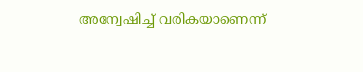അന്വേഷിച്ച് വരികയാണെന്ന്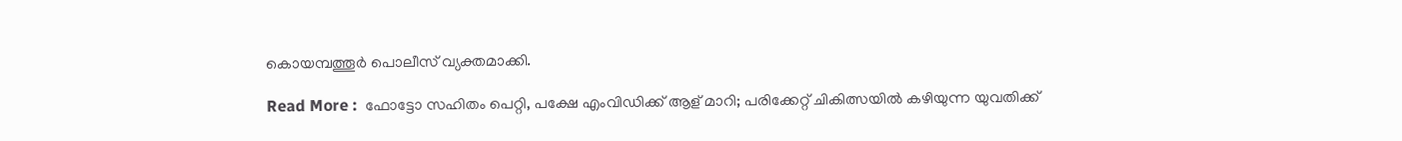കൊയമ്പത്തൂർ പൊലീസ് വ്യക്തമാക്കി.

Read More :  ഫോട്ടോ സഹിതം പെറ്റി, പക്ഷേ എംവിഡിക്ക് ആള് മാറി; പരിക്കേറ്റ് ചികിത്സയിൽ കഴിയുന്ന യുവതിക്ക്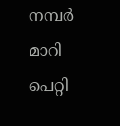നമ്പർ മാറി പെറ്റി